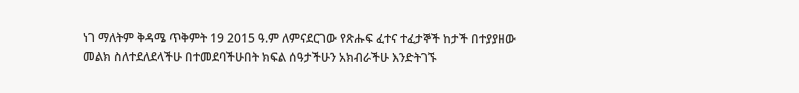ነገ ማለትም ቅዳሜ ጥቅምት 19 2015 ዓ.ም ለምናደርገው የጽሑፍ ፈተና ተፈታኞች ከታች በተያያዘው መልክ ስለተደለደላችሁ በተመደባችሁበት ክፍል ሰዓታችሁን አክብራችሁ እንድትገኙ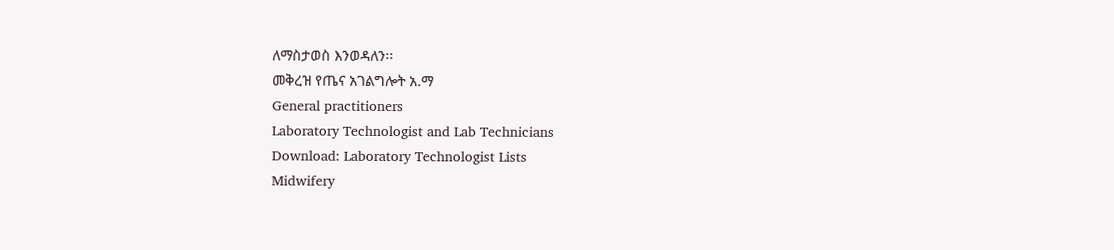ለማስታወስ እንወዳለን፡፡
መቅረዝ የጤና አገልግሎት አ.ማ
General practitioners
Laboratory Technologist and Lab Technicians
Download: Laboratory Technologist Lists
Midwifery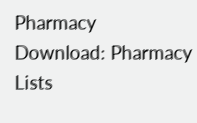Pharmacy
Download: Pharmacy Lists